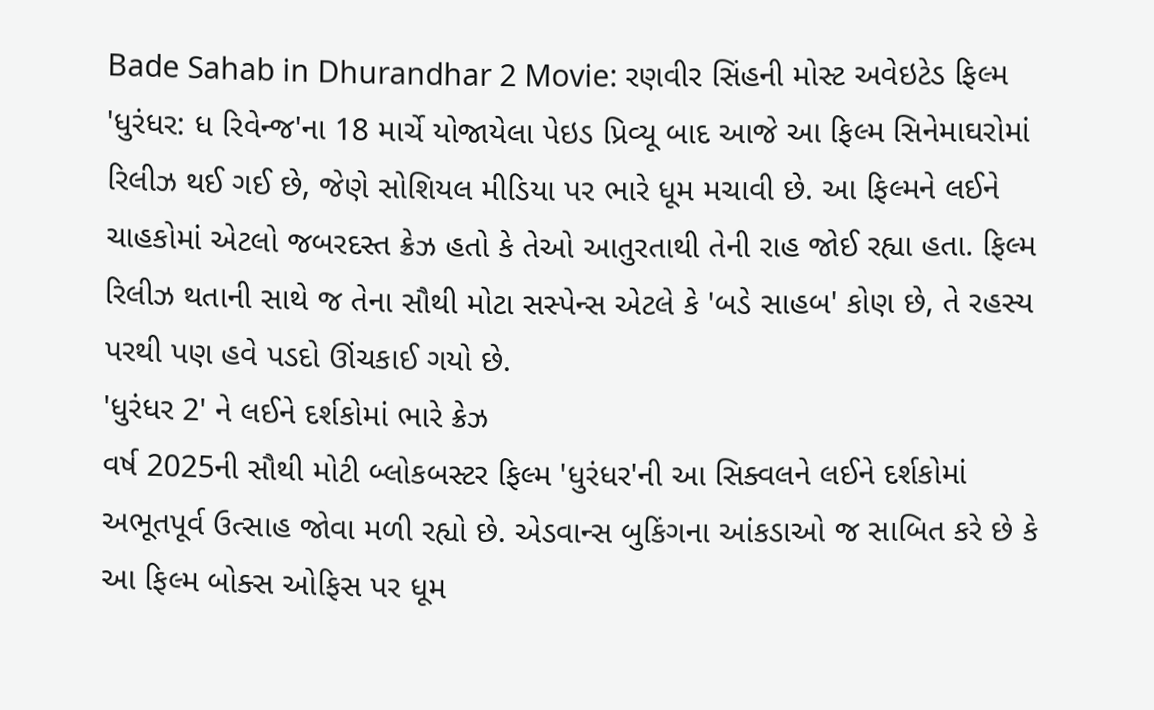Bade Sahab in Dhurandhar 2 Movie: રણવીર સિંહની મોસ્ટ અવેઇટેડ ફિલ્મ 'ધુરંધર: ધ રિવેન્જ'ના 18 માર્ચે યોજાયેલા પેઇડ પ્રિવ્યૂ બાદ આજે આ ફિલ્મ સિનેમાઘરોમાં રિલીઝ થઈ ગઈ છે, જેણે સોશિયલ મીડિયા પર ભારે ધૂમ મચાવી છે. આ ફિલ્મને લઈને ચાહકોમાં એટલો જબરદસ્ત ક્રેઝ હતો કે તેઓ આતુરતાથી તેની રાહ જોઈ રહ્યા હતા. ફિલ્મ રિલીઝ થતાની સાથે જ તેના સૌથી મોટા સસ્પેન્સ એટલે કે 'બડે સાહબ' કોણ છે, તે રહસ્ય પરથી પણ હવે પડદો ઊંચકાઈ ગયો છે.
'ધુરંધર 2' ને લઈને દર્શકોમાં ભારે ક્રેઝ
વર્ષ 2025ની સૌથી મોટી બ્લોકબસ્ટર ફિલ્મ 'ધુરંધર'ની આ સિક્વલને લઈને દર્શકોમાં અભૂતપૂર્વ ઉત્સાહ જોવા મળી રહ્યો છે. એડવાન્સ બુકિંગના આંકડાઓ જ સાબિત કરે છે કે આ ફિલ્મ બોક્સ ઓફિસ પર ધૂમ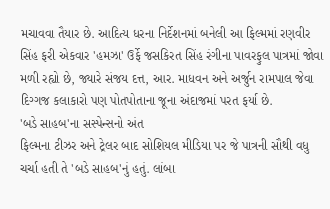મચાવવા તૈયાર છે. આદિત્ય ધરના નિર્દેશનમાં બનેલી આ ફિલ્મમાં રણવીર સિંહ ફરી એકવાર 'હમઝા' ઉર્ફે જસકિરત સિંહ રંગીના પાવરફુલ પાત્રમાં જોવા મળી રહ્યો છે, જ્યારે સંજય દત્ત, આર. માધવન અને અર્જુન રામપાલ જેવા દિગ્ગજ કલાકારો પણ પોતપોતાના જૂના અંદાજમાં પરત ફર્યા છે.
'બડે સાહબ'ના સસ્પેન્સનો અંત
ફિલ્મના ટીઝર અને ટ્રેલર બાદ સોશિયલ મીડિયા પર જે પાત્રની સૌથી વધુ ચર્ચા હતી તે 'બડે સાહબ'નું હતું. લાંબા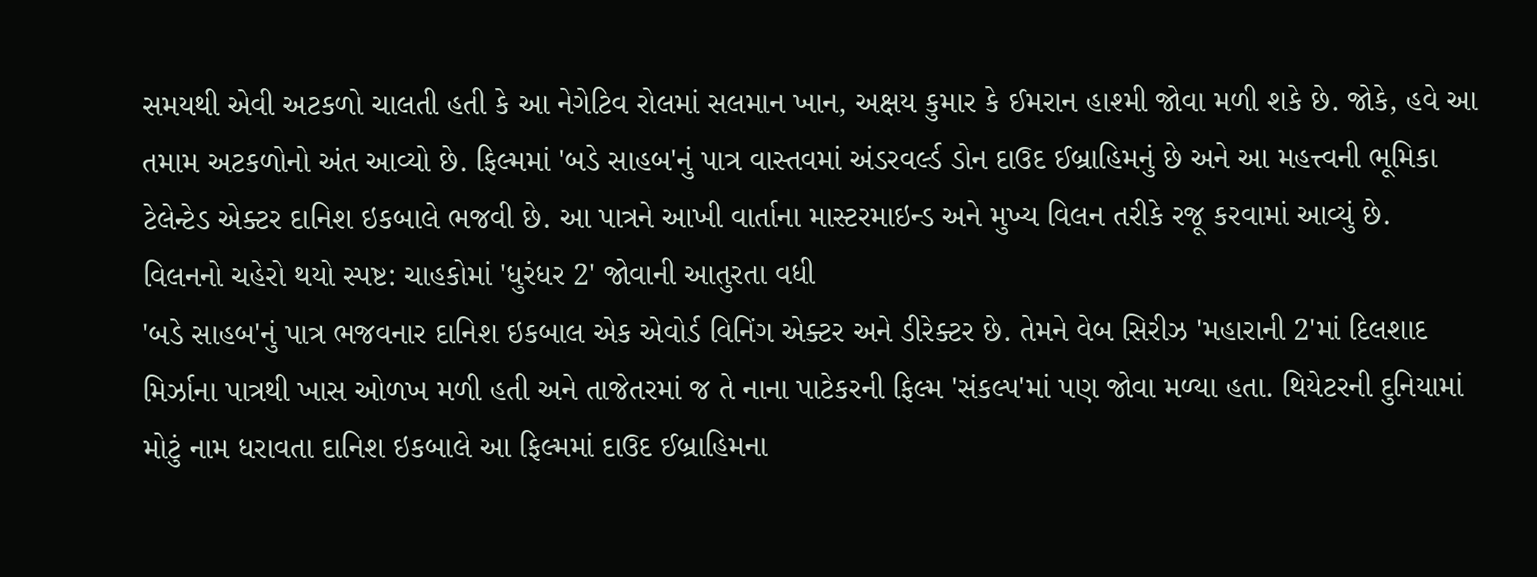સમયથી એવી અટકળો ચાલતી હતી કે આ નેગેટિવ રોલમાં સલમાન ખાન, અક્ષય કુમાર કે ઈમરાન હાશ્મી જોવા મળી શકે છે. જોકે, હવે આ તમામ અટકળોનો અંત આવ્યો છે. ફિલ્મમાં 'બડે સાહબ'નું પાત્ર વાસ્તવમાં અંડરવર્લ્ડ ડોન દાઉદ ઈબ્રાહિમનું છે અને આ મહત્ત્વની ભૂમિકા ટેલેન્ટેડ એક્ટર દાનિશ ઇકબાલે ભજવી છે. આ પાત્રને આખી વાર્તાના માસ્ટરમાઇન્ડ અને મુખ્ય વિલન તરીકે રજૂ કરવામાં આવ્યું છે.
વિલનનો ચહેરો થયો સ્પષ્ટ: ચાહકોમાં 'ધુરંધર 2' જોવાની આતુરતા વધી
'બડે સાહબ'નું પાત્ર ભજવનાર દાનિશ ઇકબાલ એક એવોર્ડ વિનિંગ એક્ટર અને ડીરેક્ટર છે. તેમને વેબ સિરીઝ 'મહારાની 2'માં દિલશાદ મિર્ઝાના પાત્રથી ખાસ ઓળખ મળી હતી અને તાજેતરમાં જ તે નાના પાટેકરની ફિલ્મ 'સંકલ્પ'માં પણ જોવા મળ્યા હતા. થિયેટરની દુનિયામાં મોટું નામ ધરાવતા દાનિશ ઇકબાલે આ ફિલ્મમાં દાઉદ ઈબ્રાહિમના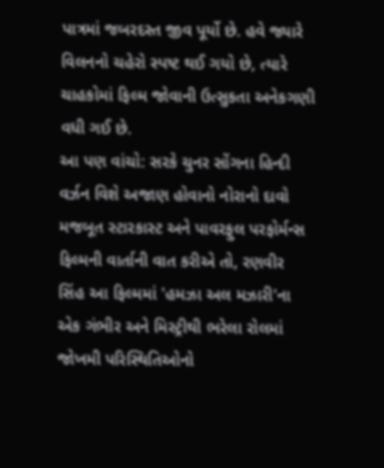પાત્રમાં જબરદસ્ત જીવ પૂર્યો છે. હવે જ્યારે વિલનનો ચહેરો સ્પષ્ટ થઈ ગયો છે, ત્યારે ચાહકોમાં ફિલ્મ જોવાની ઉત્સુકતા અનેકગણી વધી ગઈ છે.
આ પણ વાંચો: સરકે ચુનર સોંગના હિન્દી વર્ઝન વિશે અજાણ હોવાનો નોરાનો દાવો
મજબૂત સ્ટારકાસ્ટ અને પાવરફુલ પરફોર્મન્સ
ફિલ્મની વાર્તાની વાત કરીએ તો, રણવીર સિંહ આ ફિલ્મમાં 'હમઝા અલ મઝારી'ના એક ગંભીર અને મિસ્ટ્રીથી ભરેલા રોલમાં જોખમી પરિસ્થિતિઓનો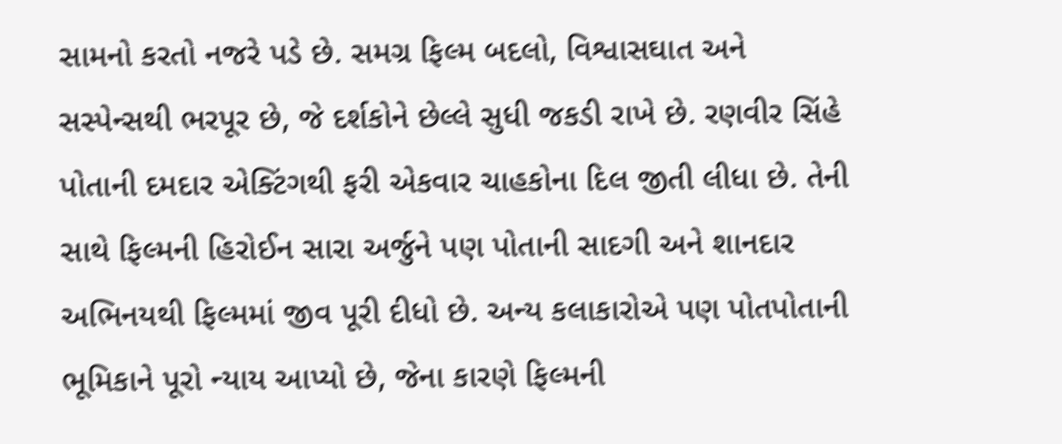સામનો કરતો નજરે પડે છે. સમગ્ર ફિલ્મ બદલો, વિશ્વાસઘાત અને સસ્પેન્સથી ભરપૂર છે, જે દર્શકોને છેલ્લે સુધી જકડી રાખે છે. રણવીર સિંહે પોતાની દમદાર એક્ટિંગથી ફરી એકવાર ચાહકોના દિલ જીતી લીધા છે. તેની સાથે ફિલ્મની હિરોઈન સારા અર્જુને પણ પોતાની સાદગી અને શાનદાર અભિનયથી ફિલ્મમાં જીવ પૂરી દીધો છે. અન્ય કલાકારોએ પણ પોતપોતાની ભૂમિકાને પૂરો ન્યાય આપ્યો છે, જેના કારણે ફિલ્મની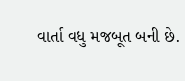વાર્તા વધુ મજબૂત બની છે.